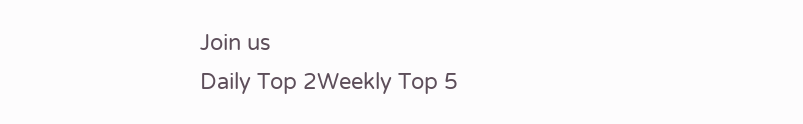Join us
Daily Top 2Weekly Top 5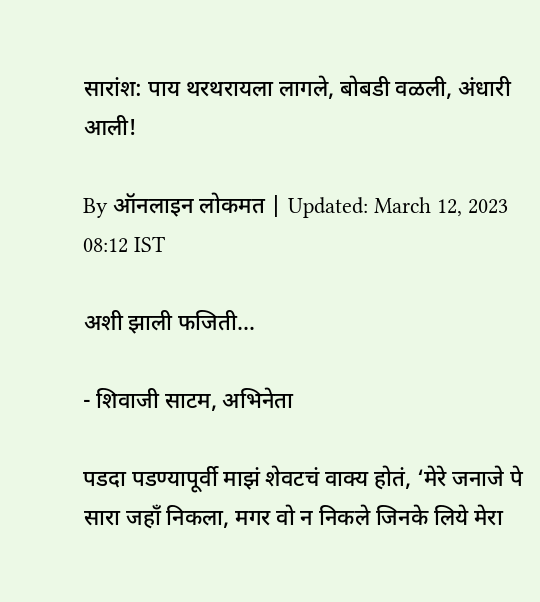सारांश: पाय थरथरायला लागले, बोबडी वळली, अंधारी आली!

By ऑनलाइन लोकमत | Updated: March 12, 2023 08:12 IST

अशी झाली फजिती...

- शिवाजी साटम, अभिनेता

पडदा पडण्यापूर्वी माझं शेवटचं वाक्य होतं, ‘मेरे जनाजे पे सारा जहॉं निकला, मगर वो न निकले जिनके लिये मेरा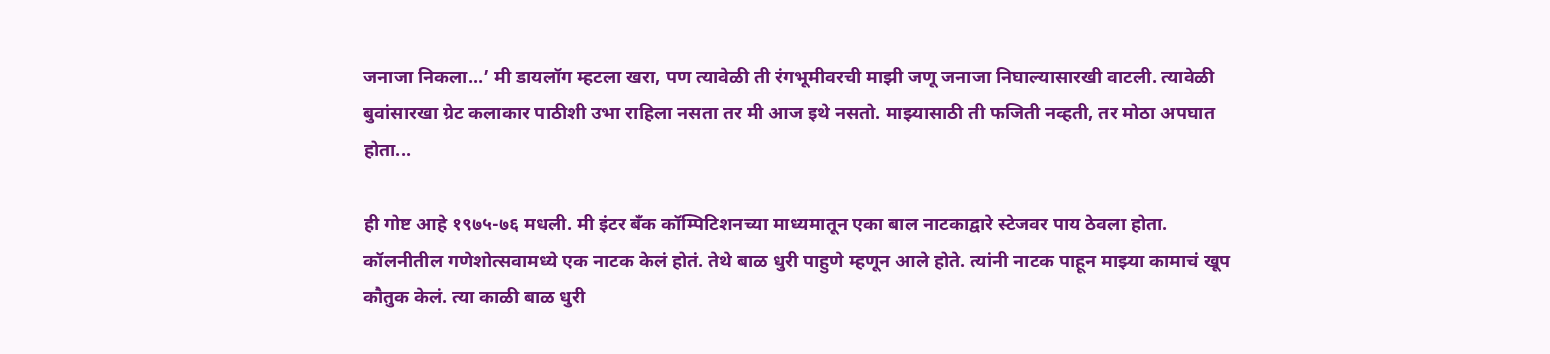जनाजा निकला...’ मी डायलॉग म्हटला खरा, पण त्यावेळी ती रंगभूमीवरची माझी जणू जनाजा निघाल्यासारखी वाटली. त्यावेळी बुवांसारखा ग्रेट कलाकार पाठीशी उभा राहिला नसता तर मी आज इथे नसतो. माझ्यासाठी ती फजिती नव्हती, तर मोठा अपघात होता...

ही गोष्ट आहे १९७५-७६ मधली. मी इंटर बँक कॉम्पिटिशनच्या माध्यमातून एका बाल नाटकाद्वारे स्टेजवर पाय ठेवला होता. कॉलनीतील गणेशोत्सवामध्ये एक नाटक केलं होतं. तेथे बाळ धुरी पाहुणे म्हणून आले होते. त्यांनी नाटक पाहून माझ्या कामाचं खूप कौतुक केलं. त्या काळी बाळ धुरी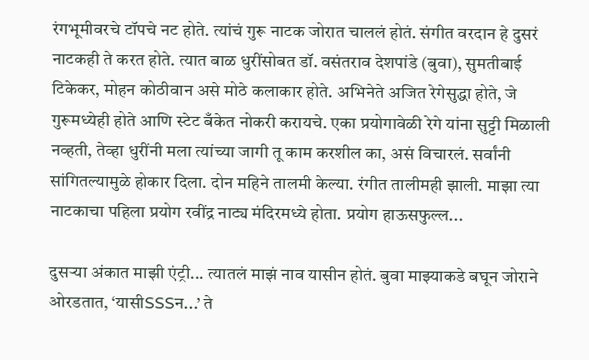रंगभूमीवरचे टॉपचे नट होते. त्यांचं गुरू नाटक जोरात चाललं होतं. संगीत वरदान हे दुसरं नाटकही ते करत होते. त्यात बाळ धुरींसोबत डॉ. वसंतराव देशपांडे (बुवा), सुमतीबाई टिकेकर, मोहन कोठीवान असे मोठे कलाकार होते. अभिनेते अजित रेगेसुद्धा होते, जे गुरूमध्येही होते आणि स्टेट बँकेत नोकरी करायचे. एका प्रयोगावेळी रेगे यांना सुट्टी मिळाली नव्हती, तेव्हा धुरींनी मला त्यांच्या जागी तू काम करशील का, असं विचारलं. सर्वांनी सांगितल्यामुळे होकार दिला. दोन महिने तालमी केल्या. रंगीत तालीमही झाली. माझा त्या नाटकाचा पहिला प्रयोग रवींद्र नाट्य मंदिरमध्ये होता. प्रयोग हाऊसफुल्ल...

दुसऱ्या अंकात माझी एंट्री... त्यातलं माझं नाव यासीन होतं. बुवा माझ्याकडे बघून जोराने ओरडतात, ‘यासीSSSन...’ ते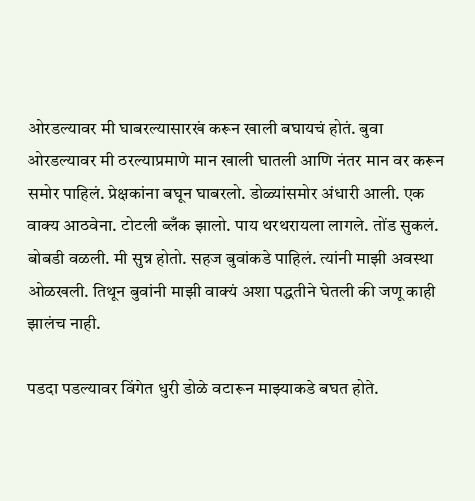ओरडल्यावर मी घाबरल्यासारखं करून खाली बघायचं होतं. बुवा ओरडल्यावर मी ठरल्याप्रमाणे मान खाली घातली आणि नंतर मान वर करून समोर पाहिलं. प्रेक्षकांना बघून घाबरलो. डोळ्यांसमोर अंधारी आली. एक वाक्य आठवेना. टोटली ब्लँक झालो. पाय थरथरायला लागले. तोंड सुकलं. बोबडी वळली. मी सुन्न होतो. सहज बुवांकडे पाहिलं. त्यांनी माझी अवस्था ओळखली. तिथून बुवांनी माझी वाक्यं अशा पद्धतीने घेतली की जणू काही झालंच नाही.

पडदा पडल्यावर विंगेत धुरी डोळे वटारून माझ्याकडे बघत होते.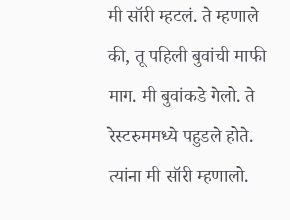मी सॉरी म्हटलं. ते म्हणाले की, तू पहिली बुवांची माफी माग. मी बुवांकडे गेलो. ते रेस्टरुममध्ये पहुडले होते. त्यांना मी सॉरी म्हणालो.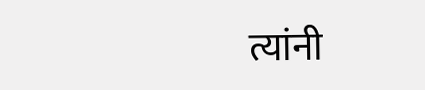त्यांनी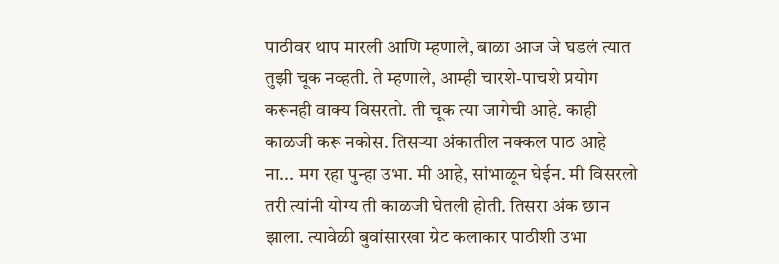पाठीवर थाप मारली आणि म्हणाले, बाळा आज जे घडलं त्यात तुझी चूक नव्हती. ते म्हणाले, आम्ही चारशे-पाचशे प्रयोग करूनही वाक्य विसरतो. ती चूक त्या जागेची आहे. काही काळजी करू नकोस. तिसऱ्या अंकातील नक्कल पाठ आहे ना... मग रहा पुन्हा उभा. मी आहे, सांभाळून घेईन. मी विसरलो तरी त्यांनी योग्य ती काळजी घेतली होती. तिसरा अंक छान झाला. त्यावेळी बुवांसारखा ग्रेट कलाकार पाठीशी उभा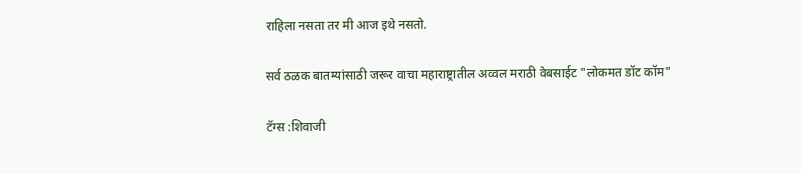राहिला नसता तर मी आज इथे नसतो.

सर्व ठळक बातम्यांसाठी जरूर वाचा महाराष्ट्रातील अव्वल मराठी वेबसाईट "लोकमत डॉट कॉम"

टॅग्स :शिवाजी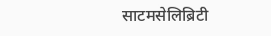साटमसेलिब्रिटी